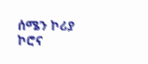ሰሜን ኮሪያ ኮሮና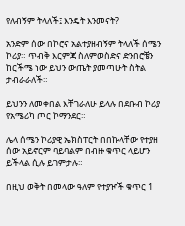የለብኝም ትላለች፤ እንዴት እንመናት?

አንድም ሰው በኮሮና አልተያዘብኝም ትላለች ሰሜን ኮሪያ። ጥብቅ እርምጃ ስለምወስድና ድንበሮቼን ከርችሜ ነው ይህን ውጤት ያመጣሁት ስትል ታብራራለች።

ይህንን ለመቀበል እቸገራለሁ ይላሉ በደቡብ ኮሪያ የአሜሪካ ጦር ኮማንደር።

ሌላ ሰሜን ኮሪያዊ ኤክስፐርት በበኩላቸው የተያዘ ሰው አይኖርም ባይባልም በብዙ ቁጥር ላይሆን ይችላል ሲሉ ይገምታሉ።

በዚህ ወቅት በመላው ዓለም የተያዦች ቁጥር 1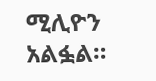ሚሊዮን አልፏል።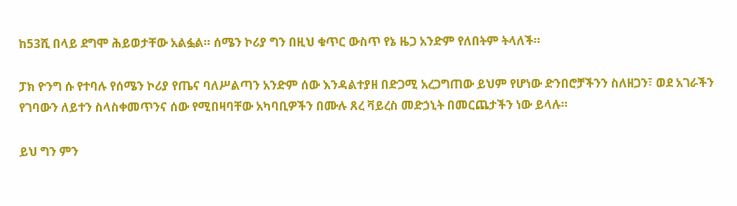ከ53ሺ በላይ ደግሞ ሕይወታቸው አልፏል። ሰሜን ኮሪያ ግን በዚህ ቁጥር ውስጥ የኔ ዜጋ አንድም የለበትም ትላለች።

ፓክ ዮንግ ሱ የተባሉ የሰሜን ኮሪያ የጤና ባለሥልጣን አንድም ሰው እንዳልተያዘ በድጋሚ አረጋግጠው ይህም የሆነው ድንበሮቻችንን ስለዘጋን፣ ወደ አገራችን የገባውን ለይተን ስላስቀመጥንና ሰው የሚበዛባቸው አካባቢዎችን በሙሉ ጸረ ቫይረስ መድኃኒት በመርጨታችን ነው ይላሉ።

ይህ ግን ምን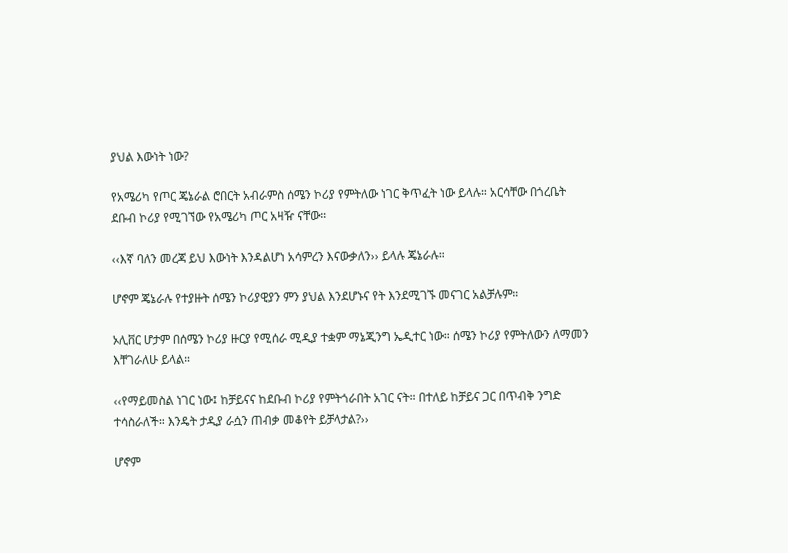ያህል እውነት ነው?

የአሜሪካ የጦር ጄኔራል ሮበርት አብራምስ ሰሜን ኮሪያ የምትለው ነገር ቅጥፈት ነው ይላሉ። አርሳቸው በጎረቤት ደቡብ ኮሪያ የሚገኘው የአሜሪካ ጦር አዛዥ ናቸው።

‹‹እኛ ባለን መረጃ ይህ እውነት እንዳልሆነ አሳምረን እናውቃለን›› ይላሉ ጄኔራሉ።

ሆኖም ጄኔራሉ የተያዙት ሰሜን ኮሪያዊያን ምን ያህል እንደሆኑና የት እንደሚገኙ መናገር አልቻሉም።

ኦሊቨር ሆታም በሰሜን ኮሪያ ዙርያ የሚሰራ ሚዲያ ተቋም ማኔጂንግ ኤዲተር ነው። ሰሜን ኮሪያ የምትለውን ለማመን እቸገራለሁ ይላል።

‹‹የማይመስል ነገር ነው፤ ከቻይናና ከደቡብ ኮሪያ የምትጎራበት አገር ናት። በተለይ ከቻይና ጋር በጥብቅ ንግድ ተሳስራለች። እንዴት ታዲያ ራሷን ጠብቃ መቆየት ይቻላታል?››

ሆኖም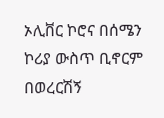ኦሊቨር ኮሮና በሰሜን ኮሪያ ውስጥ ቢኖርም በወረርሽኝ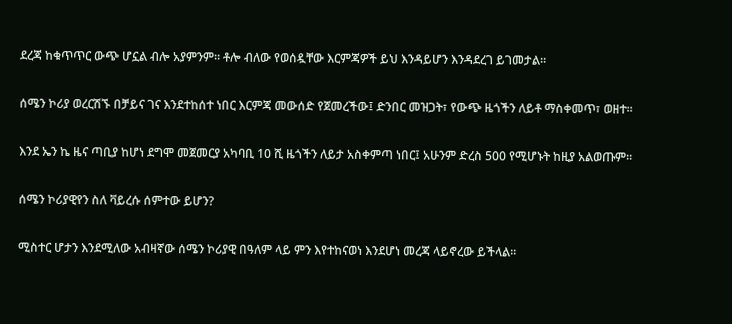ደረጃ ከቁጥጥር ውጭ ሆኗል ብሎ አያምንም። ቶሎ ብለው የወሰዷቸው እርምጃዎች ይህ እንዳይሆን እንዳደረገ ይገመታል።

ሰሜን ኮሪያ ወረርሽኙ በቻይና ገና እንደተከሰተ ነበር እርምጃ መውሰድ የጀመረችው፤ ድንበር መዝጋት፣ የውጭ ዜጎችን ለይቶ ማስቀመጥ፣ ወዘተ።

እንደ ኤን ኬ ዜና ጣቢያ ከሆነ ደግሞ መጀመርያ አካባቢ 10 ሺ ዜጎችን ለይታ አስቀምጣ ነበር፤ አሁንም ድረስ 500 የሚሆኑት ከዚያ አልወጡም።

ሰሜን ኮሪያዊየን ስለ ቫይረሱ ሰምተው ይሆን?

ሚስተር ሆታን እንደሚለው አብዛኛው ሰሜን ኮሪያዊ በዓለም ላይ ምን እየተከናወነ እንደሆነ መረጃ ላይኖረው ይችላል።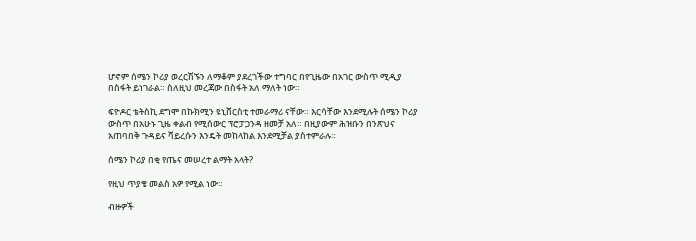ሆኖም ሰሜን ኮሪያ ወረርሽኙን ለማቆም ያደረገችው ተግባር በየጊዜው በአገር ውስጥ ሚዲያ በስፋት ይነገራል። ስለዚህ መረጃው በስፋት አለ ማለት ነው።

ፍዮዶር ቴትስኪ ደግሞ በኩክሚን ዩኒቨርስቲ ተመራማሪ ናቸው። እርሳቸው እንደሚሉት ሰሜን ኮሪያ ውስጥ በአሁኑ ጊዜ ቀልብ የሚሰውር ፕሮፓጋንዳ ዘመቻ አለ። በዚያውም ሕዝቡን በንጽህና አጠባበቅ ጉዳይና ቫይረሱን እንዴት መከላከል እንደሚቻል ያስተምራሉ።

ሰሜን ኮሪያ በቂ የጤና መሠረተ ልማት አላት?

የዚህ ጥያቄ መልስ አዎ የሚል ነው።

ብዙዎች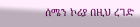ሰሜን ኮሪያ በዚህ ረገድ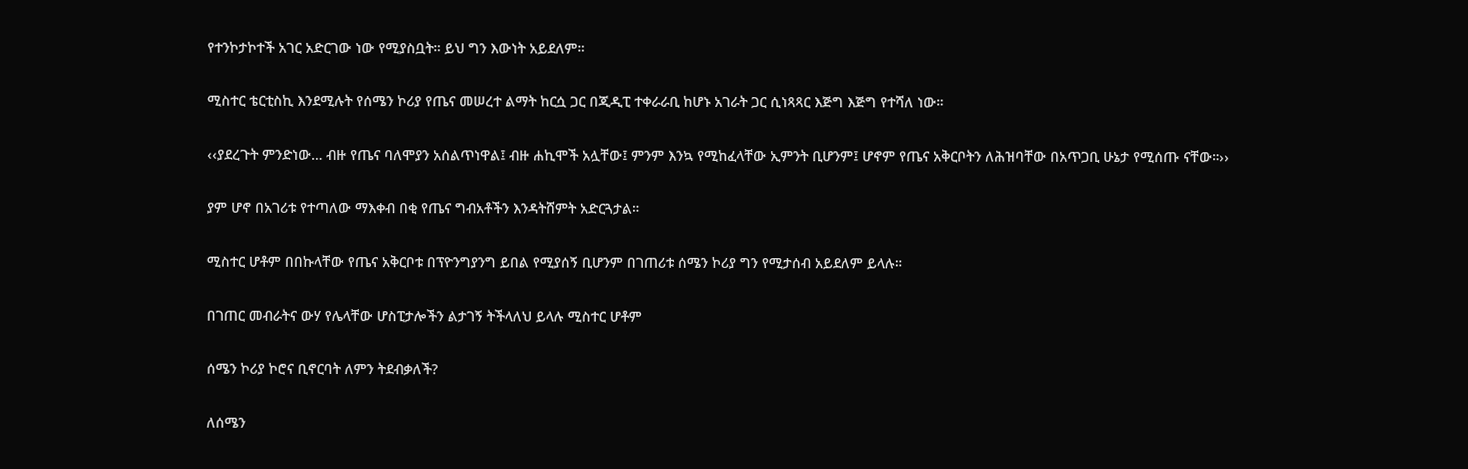የተንኮታኮተች አገር አድርገው ነው የሚያስቧት። ይህ ግን እውነት አይደለም።

ሚስተር ቴርቲስኪ እንደሚሉት የሰሜን ኮሪያ የጤና መሠረተ ልማት ከርሷ ጋር በጂዲፒ ተቀራራቢ ከሆኑ አገራት ጋር ሲነጻጻር እጅግ እጅግ የተሻለ ነው።

‹‹ያደረጉት ምንድነው… ብዙ የጤና ባለሞያን አሰልጥነዋል፤ ብዙ ሐኪሞች አሏቸው፤ ምንም እንኳ የሚከፈላቸው ኢምንት ቢሆንም፤ ሆኖም የጤና አቅርቦትን ለሕዝባቸው በአጥጋቢ ሁኔታ የሚሰጡ ናቸው።››

ያም ሆኖ በአገሪቱ የተጣለው ማእቀብ በቂ የጤና ግብአቶችን እንዳትሸምት አድርጓታል።

ሚስተር ሆቶም በበኩላቸው የጤና አቅርቦቱ በፕዮንግያንግ ይበል የሚያሰኝ ቢሆንም በገጠሪቱ ሰሜን ኮሪያ ግን የሚታሰብ አይደለም ይላሉ።

በገጠር መብራትና ውሃ የሌላቸው ሆስፒታሎችን ልታገኝ ትችላለህ ይላሉ ሚስተር ሆቶም

ሰሜን ኮሪያ ኮሮና ቢኖርባት ለምን ትደብቃለች?

ለሰሜን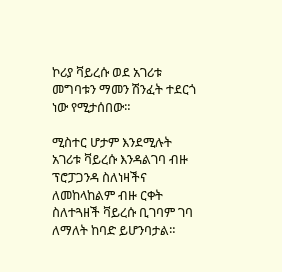ኮሪያ ቫይረሱ ወደ አገሪቱ መግባቱን ማመን ሽንፈት ተደርጎ ነው የሚታሰበው።

ሚስተር ሆታም እንደሚሉት አገሪቱ ቫይረሱ እንዳልገባ ብዙ ፕሮፓጋንዳ ስለነዛችና ለመከላከልም ብዙ ርቀት ስለተጓዘች ቫይረሱ ቢገባም ገባ ለማለት ከባድ ይሆንባታል።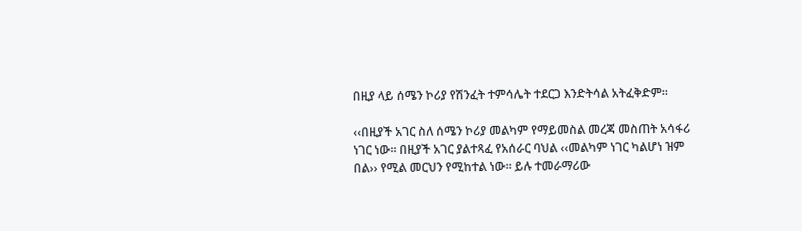በዚያ ላይ ሰሜን ኮሪያ የሽንፈት ተምሳሌት ተደርጋ እንድትሳል አትፈቅድም።

‹‹በዚያች አገር ስለ ሰሜን ኮሪያ መልካም የማይመስል መረጃ መስጠት አሳፋሪ ነገር ነው። በዚያች አገር ያልተጻፈ የአሰራር ባህል ‹‹መልካም ነገር ካልሆነ ዝም በል›› የሚል መርህን የሚከተል ነው። ይሉ ተመራማሪው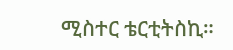ሚስተር ቴርቲትስኪ።